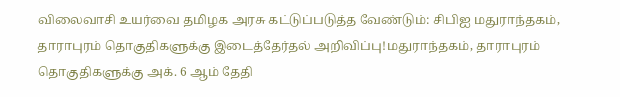விலைவாசி உயர்வை தமிழக அரசு கட்டுப்படுத்த வேண்டும்: சிபிஐ மதுராந்தகம், தாராபுரம் தொகுதிகளுக்கு இடைத்தேர்தல் அறிவிப்பு!மதுராந்தகம், தாராபுரம் தொகுதிகளுக்கு அக். 6 ஆம் தேதி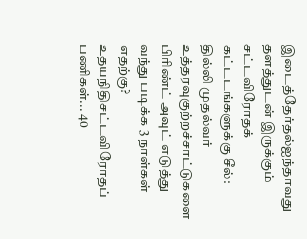இடைத்தேர்தல்ஐந்தாவது தளத்துடன் இருக்கும் சட்டவிரோதக் கட்டடங்களுக்கு சீல்: தில்லி முதல்வர் உத்தரவுகுற்றச்சாட்டுகளை பிரிண்ட் அவுட் எடுத்து வந்து படிக்க 3 நாள்கள் எதற்கு? உதயநிதிசட்டவிரோதப் பணிகள்... 40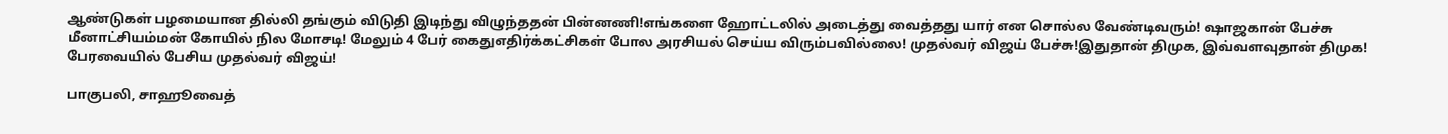ஆண்டுகள் பழமையான தில்லி தங்கும் விடுதி இடிந்து விழுந்ததன் பின்னணி!எங்களை ஹோட்டலில் அடைத்து வைத்தது யார் என சொல்ல வேண்டிவரும்! ஷாஜகான் பேச்சு மீனாட்சியம்மன் கோயில் நில மோசடி! மேலும் 4 பேர் கைதுஎதிர்க்கட்சிகள் போல அரசியல் செய்ய விரும்பவில்லை! முதல்வர் விஜய் பேச்சு!இதுதான் திமுக, இவ்வளவுதான் திமுக! பேரவையில் பேசிய முதல்வர் விஜய்!

பாகுபலி, சாஹூவைத்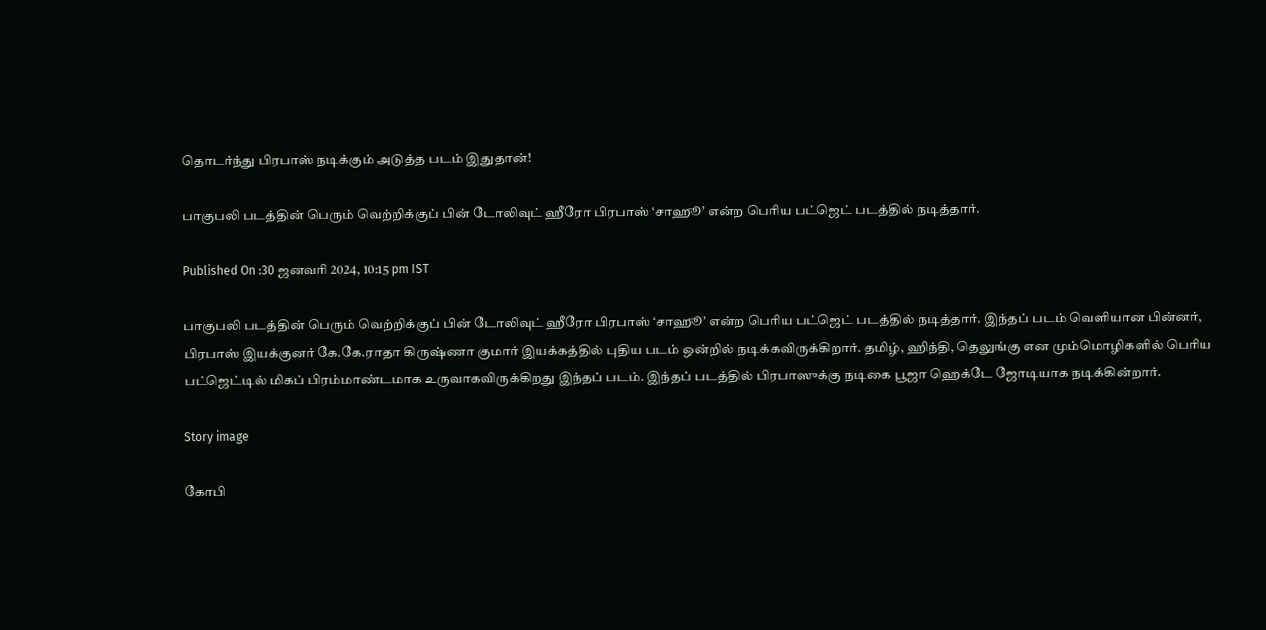தொடர்ந்து பிரபாஸ் நடிக்கும் அடுத்த படம் இதுதான்!

பாகுபலி படத்தின் பெரும் வெற்றிக்குப் பின் டோலிவுட் ஹீரோ பிரபாஸ் ‘சாஹூ’ என்ற பெரிய பட்ஜெட் படத்தில் நடித்தார்.

Published On :30 ஜனவரி 2024, 10:15 pm IST

பாகுபலி படத்தின் பெரும் வெற்றிக்குப் பின் டோலிவுட் ஹீரோ பிரபாஸ் ‘சாஹூ’ என்ற பெரிய பட்ஜெட் படத்தில் நடித்தார். இந்தப் படம் வெளியான பின்னர், பிரபாஸ் இயக்குனர் கே.கே.ராதா கிருஷ்ணா குமார் இயக்கத்தில் புதிய படம் ஒன்றில் நடிக்கவிருக்கிறார். தமிழ், ஹிந்தி, தெலுங்கு என மும்மொழிகளில் பெரிய பட்ஜெட்டில் மிகப் பிரம்மாண்டமாக உருவாகவிருக்கிறது இந்தப் படம். இந்தப் படத்தில் பிரபாஸுக்கு நடிகை பூஜா ஹெக்டே ஜோடியாக நடிக்கின்றார்.

Story image

கோபி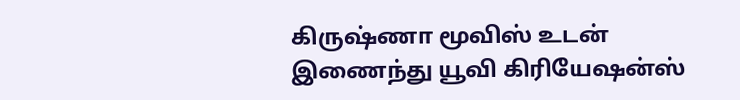கிருஷ்ணா மூவிஸ் உடன் இணைந்து யூவி கிரியேஷன்ஸ்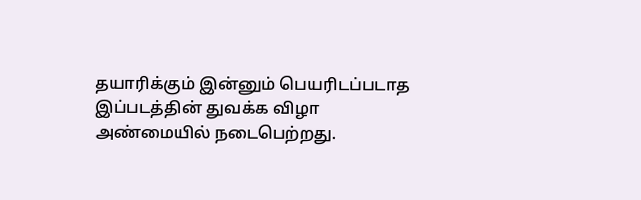தயாரிக்கும் இன்னும் பெயரிடப்படாத இப்படத்தின் துவக்க விழா அண்மையில் நடைபெற்றது.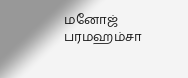மனோஜ் பரமஹம்சா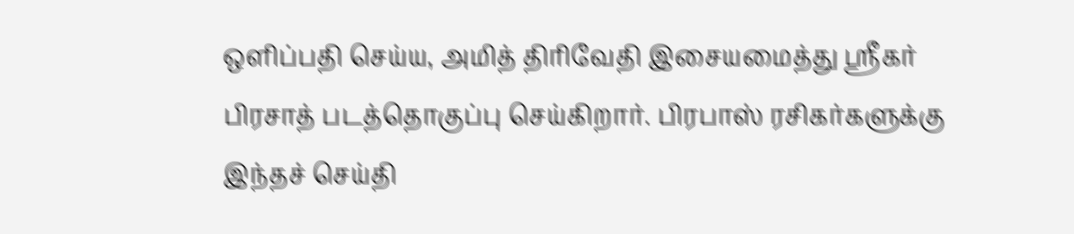ஒளிப்பதி செய்ய, அமித் திரிவேதி இசையமைத்து ஸ்ரீகர் பிரசாத் படத்தொகுப்பு செய்கிறார். பிரபாஸ் ரசிகர்களுக்கு இந்தச் செய்தி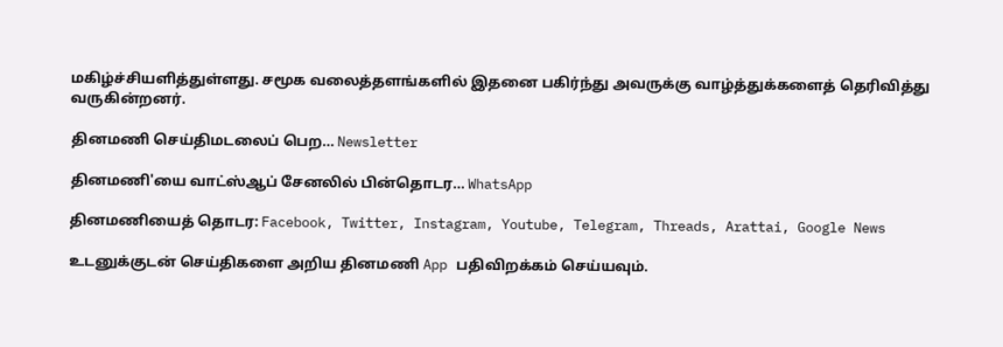மகிழ்ச்சியளித்துள்ளது. சமூக வலைத்தளங்களில் இதனை பகிர்ந்து அவருக்கு வாழ்த்துக்களைத் தெரிவித்து வருகின்றனர்.

தினமணி செய்திமடலைப் பெற... Newsletter

தினமணி'யை வாட்ஸ்ஆப் சேனலில் பின்தொடர... WhatsApp

தினமணியைத் தொடர: Facebook, Twitter, Instagram, Youtube, Telegram, Threads, Arattai, Google News

உடனுக்குடன் செய்திகளை அறிய தினமணி App பதிவிறக்கம் செய்யவும்.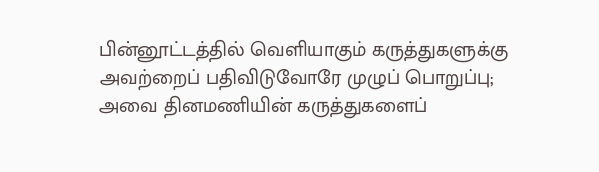பின்னூட்டத்தில் வெளியாகும் கருத்துகளுக்கு அவற்றைப் பதிவிடுவோரே முழுப் பொறுப்பு; அவை தினமணியின் கருத்துகளைப்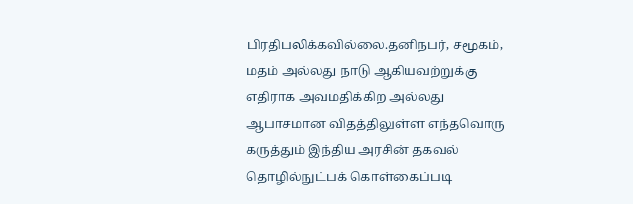பிரதிபலிக்கவில்லை.தனிநபர், சமூகம், மதம் அல்லது நாடு ஆகியவற்றுக்கு எதிராக அவமதிக்கிற அல்லது ஆபாசமான விதத்திலுள்ள எந்தவொரு கருத்தும் இந்திய அரசின் தகவல் தொழில்நுட்பக் கொள்கைப்படி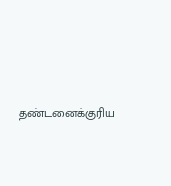தண்டனைக்குரிய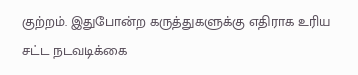குற்றம். இதுபோன்ற கருத்துகளுக்கு எதிராக உரிய சட்ட நடவடிக்கை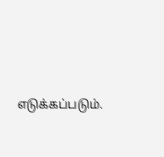எடுக்கப்படும்.